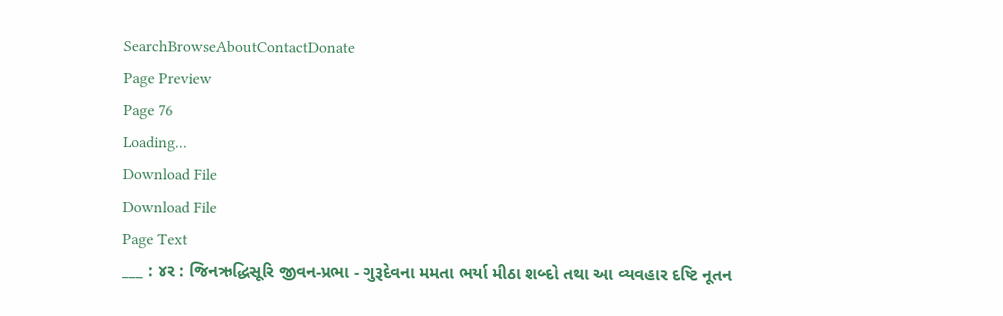SearchBrowseAboutContactDonate
Page Preview
Page 76
Loading...
Download File
Download File
Page Text
___ : ૪ર : જિનઋદ્ધિસૂરિ જીવન-પ્રભા - ગુરૂદેવના મમતા ભર્યા મીઠા શબ્દો તથા આ વ્યવહાર દષ્ટિ નૂતન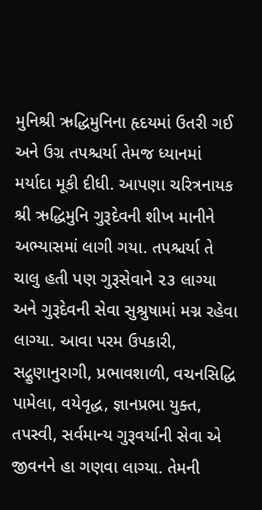મુનિશ્રી ઋદ્ધિમુનિના હૃદયમાં ઉતરી ગઈ અને ઉગ્ર તપશ્ચર્યા તેમજ ધ્યાનમાં મર્યાદા મૂકી દીધી. આપણા ચરિત્રનાયક શ્રી ઋદ્ધિમુનિ ગુરૂદેવની શીખ માનીને અભ્યાસમાં લાગી ગયા. તપશ્ચર્યા તે ચાલુ હતી પણ ગુરૂસેવાને ૨૩ લાગ્યા અને ગુરૂદેવની સેવા સુશ્રુષામાં મગ્ન રહેવા લાગ્યા. આવા પરમ ઉપકારી, સદ્ગુણાનુરાગી, પ્રભાવશાળી, વચનસિદ્ધિ પામેલા, વયેવૃદ્ધ, જ્ઞાનપ્રભા યુક્ત, તપસ્વી, સર્વમાન્ય ગુરૂવર્યાની સેવા એ જીવનને હા ગણવા લાગ્યા. તેમની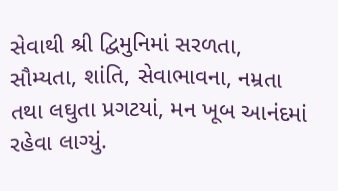સેવાથી શ્રી દ્વિમુનિમાં સરળતા, સૌમ્યતા, શાંતિ, સેવાભાવના, નમ્રતા તથા લઘુતા પ્રગટયાં, મન ખૂબ આનંદમાં રહેવા લાગ્યું.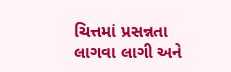ચિત્તમાં પ્રસન્નતા લાગવા લાગી અને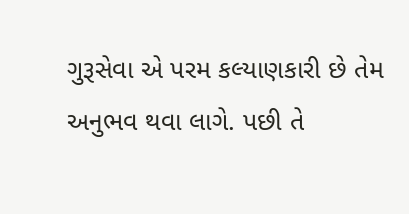ગુરૂસેવા એ પરમ કલ્યાણકારી છે તેમ અનુભવ થવા લાગે. પછી તે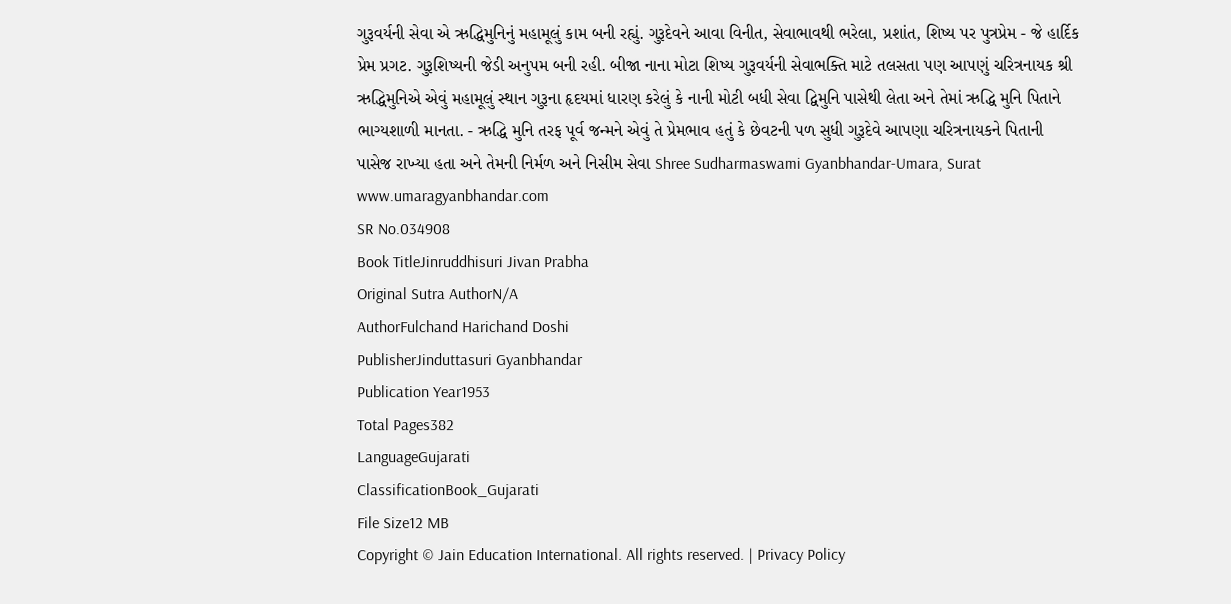ગુરૂવર્યની સેવા એ ઋદ્ધિમુનિનું મહામૂલું કામ બની રહ્યું. ગુરૂદેવને આવા વિનીત, સેવાભાવથી ભરેલા, પ્રશાંત, શિષ્ય પર પુત્રપ્રેમ - જે હાર્દિક પ્રેમ પ્રગટ. ગુરૂશિષ્યની જેડી અનુપમ બની રહી. બીજા નાના મોટા શિષ્ય ગુરૂવર્યની સેવાભક્તિ માટે તલસતા પણ આપણું ચરિત્રનાયક શ્રી ઋદ્ધિમુનિએ એવું મહામૂલું સ્થાન ગુરૂના હૃદયમાં ધારણ કરેલું કે નાની મોટી બધી સેવા દ્વિમુનિ પાસેથી લેતા અને તેમાં ઋદ્ધિ મુનિ પિતાને ભાગ્યશાળી માનતા. - ઋદ્ધિ મુનિ તરફ પૂર્વ જન્મને એવું તે પ્રેમભાવ હતું કે છેવટની પળ સુધી ગુરૂદેવે આપણા ચરિત્રનાયકને પિતાની પાસેજ રાખ્યા હતા અને તેમની નિર્મળ અને નિસીમ સેવા Shree Sudharmaswami Gyanbhandar-Umara, Surat www.umaragyanbhandar.com
SR No.034908
Book TitleJinruddhisuri Jivan Prabha
Original Sutra AuthorN/A
AuthorFulchand Harichand Doshi
PublisherJinduttasuri Gyanbhandar
Publication Year1953
Total Pages382
LanguageGujarati
ClassificationBook_Gujarati
File Size12 MB
Copyright © Jain Education International. All rights reserved. | Privacy Policy